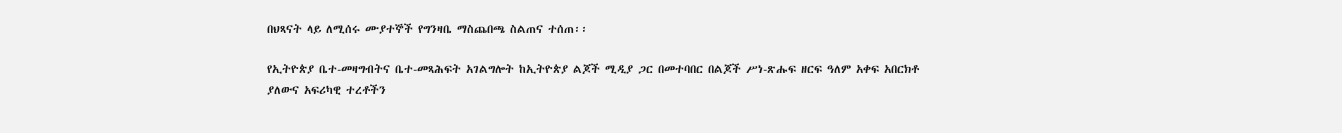በህጻናት ላይ ለሚሰሩ ሙያተኞች የግንዛቤ ማስጨበጫ ስልጠና ተሰጠ፡፡

የኢትዮጵያ ቤተ-መዛግብትና ቤተ-መጻሕፍት አገልግሎት ከኢትዮጵያ ልጆች ሚዲያ ጋር በመተባበር በልጆች ሥነ-ጽሑፍ ዘርፍ ዓለም አቀፍ አበርክቶ ያለውና አፍሪካዊ ተረቶችን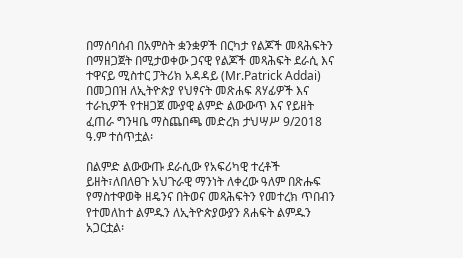በማሰባሰብ በአምስት ቋንቋዎች በርካታ የልጆች መጻሕፍትን በማዘጋጀት በሚታወቀው ጋናዊ የልጆች መጻሕፍት ደራሲ እና ተዋናይ ሚስተር ፓትሪክ አዳዳይ (Mr.Patrick Addai) በመጋበዝ ለኢትዮጵያ የህፃናት መጽሐፍ ጸሃፊዎች እና ተራኪዎች የተዘጋጀ ሙያዊ ልምድ ልውውጥ እና የይዘት ፈጠራ ግንዛቤ ማስጨበጫ መድረክ ታህሣሥ 9/2018 ዓ.ም ተሰጥቷል፡

በልምድ ልውውጡ ደራሲው የአፍሪካዊ ተረቶች ይዘት፣ለበለፀጉ አህጉራዊ ማንነት ለቀረው ዓለም በጽሑፍ የማስተዋወቅ ዘዴንና በትወና መጻሕፍትን የመተረክ ጥበብን የተመለከተ ልምዱን ለኢትዮጵያውያን ጸሐፍት ልምዱን አጋርቷል፡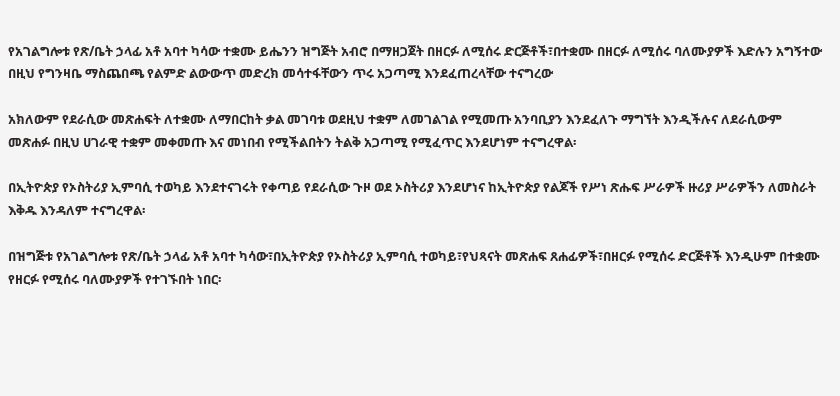የአገልግሎቱ የጽ/ቤት ኃላፊ አቶ አባተ ካሳው ተቋሙ ይሔንን ዝግጅት አብሮ በማዘጋጀት በዘርፉ ለሚሰሩ ድርጅቶች፣በተቋሙ በዘርፉ ለሚሰሩ ባለሙያዎች እድሉን አግኝተው በዚህ የግንዛቤ ማስጨበጫ የልምድ ልውውጥ መድረክ መሳተፋቸውን ጥሩ አጋጣሚ እንደፈጠረላቸው ተናግረው

አክለውም የደራሲው መጽሐፍት ለተቋሙ ለማበርከት ቃል መገባቱ ወደዚህ ተቋም ለመገልገል የሚመጡ አንባቢያን እንደፈለጉ ማግኘት እንዲችሉና ለደራሲውም መጽሐፉ በዚህ ሀገራዊ ተቋም መቀመጡ እና መነበብ የሚችልበትን ትልቅ አጋጣሚ የሚፈጥር እንደሆነም ተናግረዋል፡

በኢትዮጵያ የኦስትሪያ ኢምባሲ ተወካይ እንደተናገሩት የቀጣይ የደራሲው ጉዞ ወደ ኦስትሪያ እንደሆነና ከኢትዮጵያ የልጆች የሥነ ጽሑፍ ሥራዎች ዙሪያ ሥራዎችን ለመስራት እቅዱ እንዳለም ተናግረዋል፡

በዝግጅቱ የአገልግሎቱ የጽ/ቤት ኃላፊ አቶ አባተ ካሳው፣በኢትዮጵያ የኦስትሪያ ኢምባሲ ተወካይ፣የህጻናት መጽሐፍ ጸሐፊዎች፣በዘርፉ የሚሰሩ ድርጅቶች እንዲሁም በተቋሙ የዘርፉ የሚሰሩ ባለሙያዎች የተገኙበት ነበር፡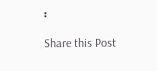፡

Share this Post